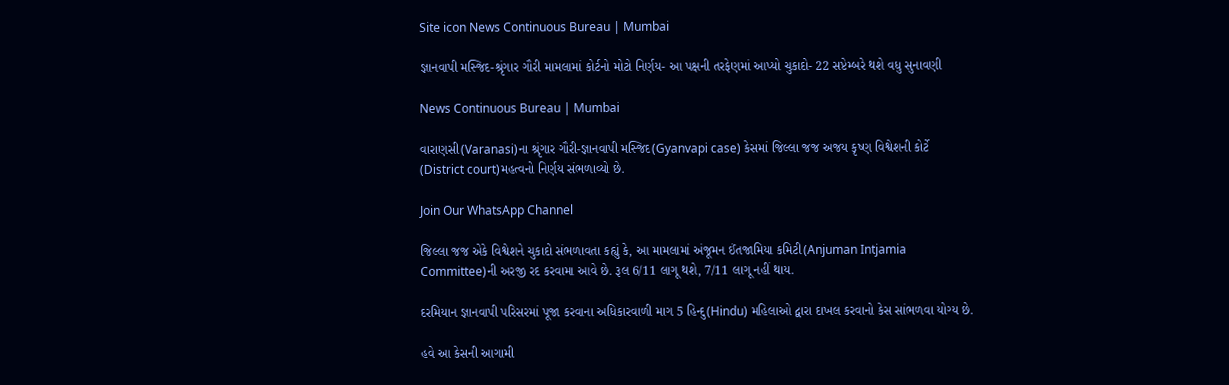Site icon News Continuous Bureau | Mumbai

જ્ઞાનવાપી મસ્જિદ-શ્રૃંગાર ગૌરી મામલામાં કોર્ટનો મોટો નિર્ણય- આ પક્ષની તરફેણમાં આપ્યો ચુકાદો- 22 સપ્ટેમ્બરે થશે વધુ સુનાવણી

News Continuous Bureau | Mumbai

વારાણસી(Varanasi)ના શ્રૃંગાર ગૌરી-જ્ઞાનવાપી મસ્જિદ(Gyanvapi case) કેસમાં જિલ્લા જજ અજય કૃષ્ણ વિશ્વેશની કોર્ટે (District court)મહત્વનો નિર્ણય સંભળાવ્યો છે.

Join Our WhatsApp Channel

જિલ્લા જજ એકે વિશ્વેશને ચુકાદો સંભળાવતા કહ્યું કે, આ મામલામાં અંજૂમન ઈંતજામિયા કમિટી(Anjuman Intjamia Committee)ની અરજી રદ કરવામા આવે છે. રૂલ 6/11 લાગૂ થશે, 7/11 લાગૂ નહીં થાય.

દરમિયાન જ્ઞાનવાપી પરિસરમાં પૂજા કરવાના અધિકારવાળી માગ 5 હિન્દુ(Hindu) મહિલાઓ દ્વારા દાખલ કરવાનો કેસ સાંભળવા યોગ્ય છે.

હવે આ કેસની આગામી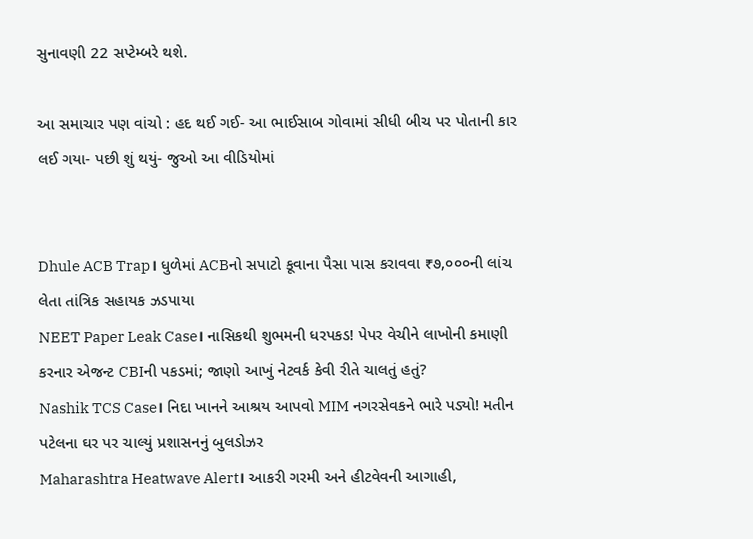સુનાવણી 22 સપ્ટેમ્બરે થશે.

આ સમાચાર પણ વાંચો : હદ થઈ ગઈ- આ ભાઈસાબ ગોવામાં સીધી બીચ પર પોતાની કાર લઈ ગયા- પછી શું થયું- જુઓ આ વીડિયોમાં


Dhule ACB Trap। ધુળેમાં ACBનો સપાટો કૂવાના પૈસા પાસ કરાવવા ₹૭,૦૦૦ની લાંચ લેતા તાંત્રિક સહાયક ઝડપાયા
NEET Paper Leak Case। નાસિકથી શુભમની ધરપકડ! પેપર વેચીને લાખોની કમાણી કરનાર એજન્ટ CBIની પકડમાં; જાણો આખું નેટવર્ક કેવી રીતે ચાલતું હતું?
Nashik TCS Case। નિદા ખાનને આશ્રય આપવો MIM નગરસેવકને ભારે પડ્યો! મતીન પટેલના ઘર પર ચાલ્યું પ્રશાસનનું બુલડોઝર
Maharashtra Heatwave Alert। આકરી ગરમી અને હીટવેવની આગાહી,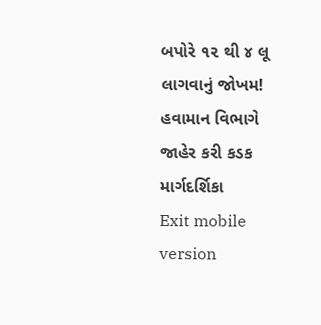બપોરે ૧૨ થી ૪ લૂ લાગવાનું જોખમ! હવામાન વિભાગે જાહેર કરી કડક માર્ગદર્શિકા
Exit mobile version